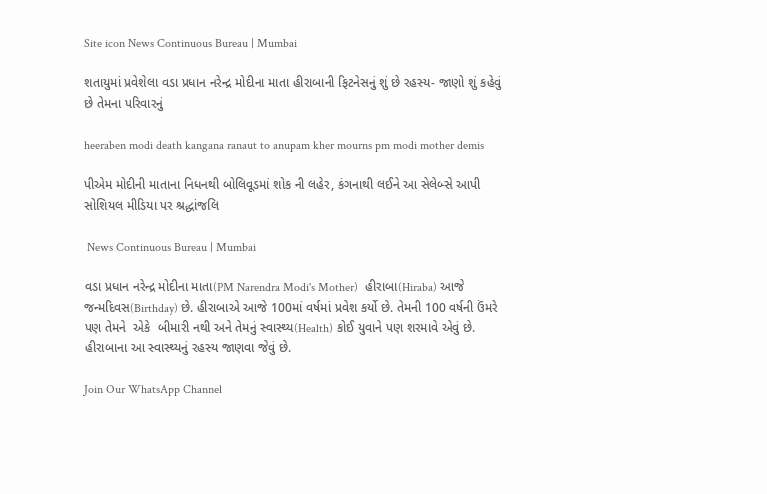Site icon News Continuous Bureau | Mumbai

શતાયુમાં પ્રવેશેલા વડા પ્રધાન નરેન્દ્ર મોદીના માતા હીરાબાની ફિટનેસનું શું છે રહસ્ય- જાણો શું કહેવું છે તેમના પરિવારનું

heeraben modi death kangana ranaut to anupam kher mourns pm modi mother demis

પીએમ મોદીની માતાના નિધનથી બોલિવૂડમાં શોક ની લહેર, કંગનાથી લઈને આ સેલેબ્સે આપી સોશિયલ મીડિયા પર શ્રદ્ધાંજલિ

 News Continuous Bureau | Mumbai

વડા પ્રધાન નરેન્દ્ર મોદીના માતા(PM Narendra Modi's Mother)  હીરાબા(Hiraba) આજે જન્મદિવસ(Birthday) છે. હીરાબાએ આજે 100માં વર્ષમાં પ્રવેશ કર્યો છે. તેમની 100 વર્ષની ઉંમરે પણ તેમને  એકે  બીમારી નથી અને તેમનું સ્વાસ્થ્ય(Health) કોઈ યુવાને પણ શરમાવે એવું છે.  હીરાબાના આ સ્વાસ્થ્યનું રહસ્ય જાણવા જેવું છે.

Join Our WhatsApp Channel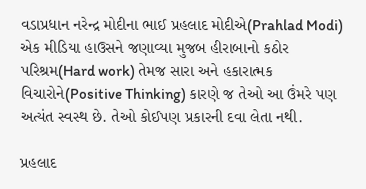વડાપ્રધાન નરેન્દ્ર મોદીના ભાઈ પ્રહલાદ મોદીએ(Prahlad Modi) એક મીડિયા હાઉસને જણાવ્યા મુજબ હીરાબાનો કઠોર પરિશ્રમ(Hard work) તેમજ સારા અને હકારાત્મક વિચારોને(Positive Thinking) કારણે જ તેઓ આ ઉંમરે પણ અત્યંત સ્વસ્થ છે. તેઓ કોઈપણ પ્રકારની દવા લેતા નથી.

પ્રહલાદ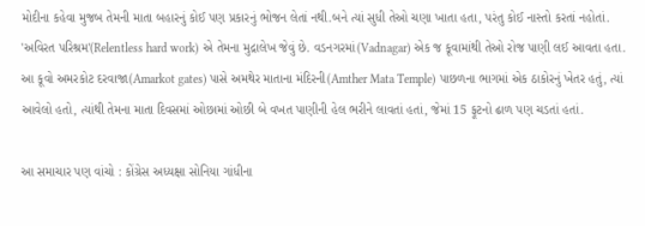મોદીના કહેવા મુજબ તેમની માતા બહારનું કોઈ પણ પ્રકારનું ભોજન લેતાં નથી.બને ત્યાં સુધી તેઓ ચણા ખાતા હતા, પરંતુ કોઈ નાસ્તો કરતાં નહોતાં. 'અવિરત પરિશ્રમ'(Relentless hard work) એ તેમના મુદ્રાલેખ જેવું છે. વડનગરમાં(Vadnagar) એક જ કૂવામાંથી તેઓ રોજ પાણી લઈ આવતા હતા. આ કૂવો અમરકોટ દરવાજા(Amarkot gates) પાસે અમથેર માતાના મંદિરની(Amther Mata Temple) પાછળના ભાગમાં એક ઠાકોરનું ખેતર હતું, ત્યાં આવેલો હતો, ત્યાંથી તેમના માતા દિવસમાં ઓછામાં ઓછી બે વખત પાણીની હેલ ભરીને લાવતાં હતાં, જેમાં 15 ફૂટનો ઢાળ પણ ચડતાં હતાં.

આ સમાચાર પણ વાંચો : કોંગ્રેસ અધ્યક્ષા સોનિયા ગાંધીના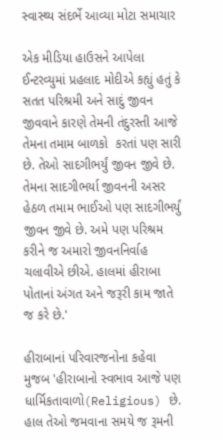સ્વાસ્થ્ય સંદર્ભે આવ્યા મોટા સમાચાર

એક મીડિયા હાઉસને આપેલા ઈન્ટરવ્યુમાં પ્રહલાદ મોદીએ કહ્યું હતું કે સતત પરિશ્રમી અને સાદું જીવન જીવવાને કારણે તેમની તંદુરસ્તી આજે તેમના તમામ બાળકો  કરતાં પણ સારી છે. તેઓ સાદગીભર્યું જીવન જીવે છે. તેમના સાદગીભર્યા જીવનની અસર હેઠળ તમામ ભાઈઓ પણ સાદગીભર્યું જીવન જીવે છે. અમે પણ પરિશ્રમ કરીને જ અમારો જીવનનિર્વાહ ચલાવીએ છીએ. હાલમાં હીરાબા પોતાનાં અંગત અને જરૂરી કામ જાતે જ કરે છે.'

હીરાબાનાં પરિવારજનોના કહેવા મુજબ 'હીરાબાનો સ્વભાવ આજે પણ ધાર્મિકતાવાળો(Religious) છે. હાલ તેઓ જમવાના સમયે જ રૂમની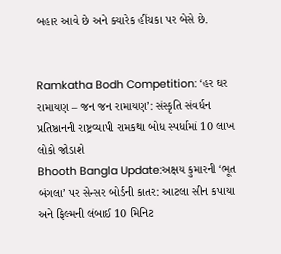બહાર આવે છે અને ક્યારેક હીંચકા પર બેસે છે.


Ramkatha Bodh Competition: ‘હર ઘર રામાયણ – જન જન રામાયણ’: સંસ્કૃતિ સંવર્ધન પ્રતિષ્ઠાનની રાષ્ટ્રવ્યાપી રામકથા બોધ સ્પર્ધામાં 10 લાખ લોકો જોડાશે
Bhooth Bangla Update:અક્ષય કુમારની ‘ભૂત બંગલા’ પર સેન્સર બોર્ડની કાતર: આટલા સીન કપાયા અને ફિલ્મની લંબાઈ 10 મિનિટ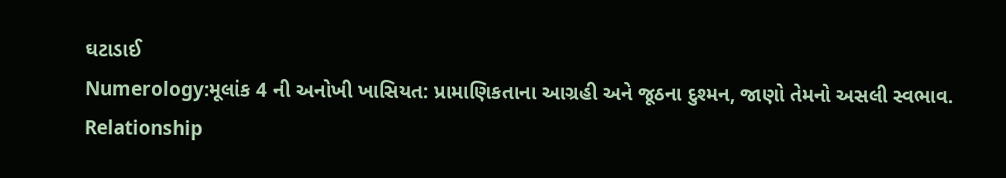ઘટાડાઈ
Numerology:મૂલાંક 4 ની અનોખી ખાસિયત: પ્રામાણિકતાના આગ્રહી અને જૂઠના દુશ્મન, જાણો તેમનો અસલી સ્વભાવ.
Relationship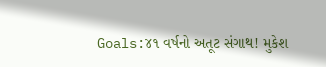Goals:૪૧ વર્ષનો અતૂટ સંગાથ! મુકેશ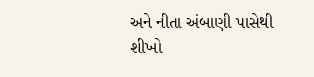અને નીતા અંબાણી પાસેથી શીખો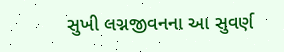સુખી લગ્નજીવનના આ સુવર્ણ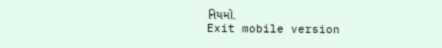નિયમો.
Exit mobile version